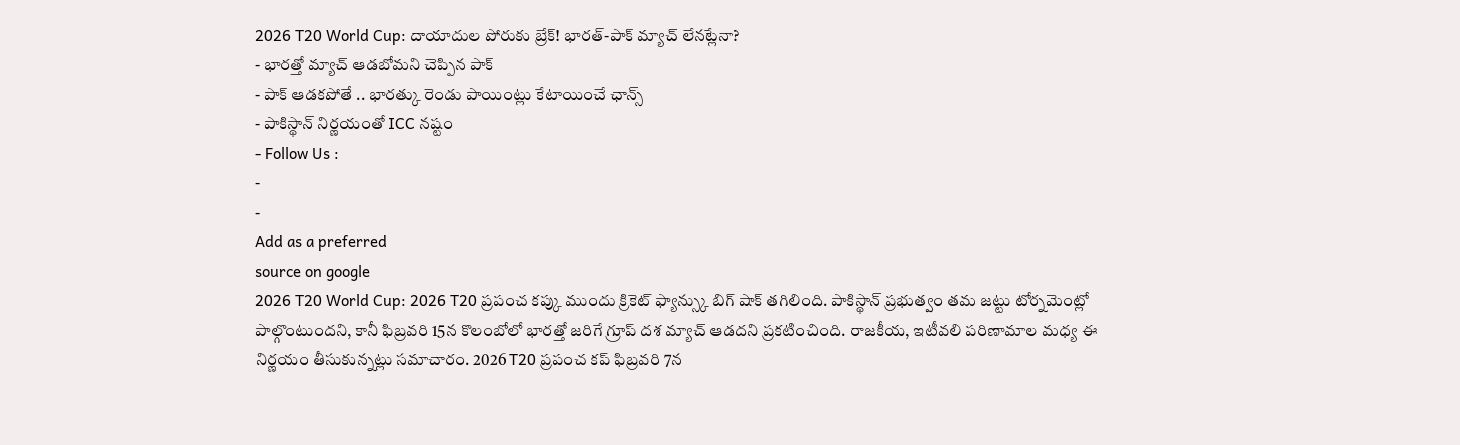2026 T20 World Cup: దాయాదుల పోరుకు బ్రేక్! భారత్-పాక్ మ్యాచ్ లేనట్లేనా?
- భారత్తో మ్యాచ్ ఆడబోమని చెప్పిన పాక్
- పాక్ ఆడకపోతే .. భారత్కు రెండు పాయింట్లు కేటాయించే ఛాన్స్
- పాకిస్థాన్ నిర్ణయంతో ICC నష్టం
- Follow Us :
-
-
Add as a preferred
source on google
2026 T20 World Cup: 2026 T20 ప్రపంచ కప్కు ముందు క్రికెట్ ఫ్యాన్స్కు బిగ్ షాక్ తగిలింది. పాకిస్థాన్ ప్రభుత్వం తమ జట్టు టోర్నమెంట్లో పాల్గొంటుందని, కానీ ఫిబ్రవరి 15న కొలంబోలో భారత్తో జరిగే గ్రూప్ దశ మ్యాచ్ ఆడదని ప్రకటించింది. రాజకీయ, ఇటీవలి పరిణామాల మధ్య ఈ నిర్ణయం తీసుకున్నట్లు సమాచారం. 2026 T20 ప్రపంచ కప్ ఫిబ్రవరి 7న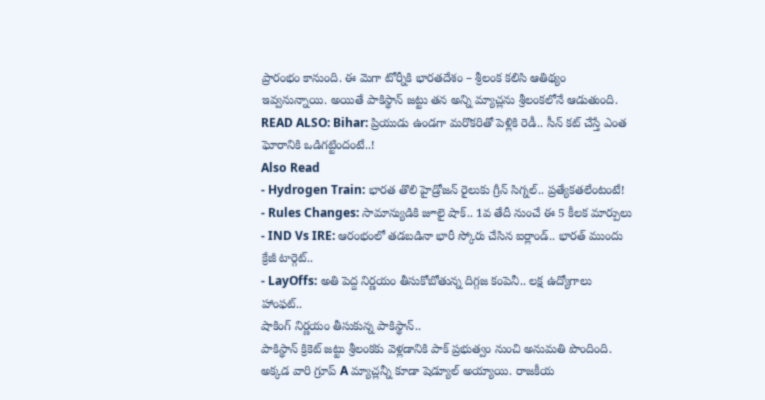ప్రారంభం కానుంది. ఈ మెగా టోర్నీకి భారతదేశం – శ్రీలంక కలిసి ఆతిథ్యం ఇవ్వనున్నాయి. అయితే పాకిస్థాన్ జట్టు తన అన్ని మ్యాచ్లను శ్రీలంకలోనే ఆడుతుంది.
READ ALSO: Bihar: ప్రియుడు ఉండగా మరొకరితో పెళ్లికి రెడీ.. సీన్ కట్ చేస్తే ఎంత ఘోరానికి ఒడిగట్టిందంటే..!
Also Read
- Hydrogen Train: భారత తొలి హైడ్రోజన్ రైలుకు గ్రీన్ సిగ్నల్.. ప్రత్యేకతలేంటంటే!
- Rules Changes: సామాన్యుడికి జూలై షాక్.. 1వ తేదీ నుంచే ఈ 5 కీలక మార్పులు
- IND Vs IRE: ఆరంభంలో తడబడినా భారీ స్కోరు చేసిన ఐర్లాండ్.. భారత్ ముందు క్రేజీ టార్గెట్..
- LayOffs: అతి పెద్ద నిర్ణయం తీసుకోబోతున్న దిగ్గజ కంపెనీ.. లక్ష ఉద్యోగాలు హాంఫట్..
షాకింగ్ నిర్ణయం తీసుకున్న పాకిస్థాన్..
పాకిస్థాన్ క్రికెట్ జట్టు శ్రీలంకకు వెళ్లడానికి పాక్ ప్రభుత్వం నుంచి అనుమతి పొందింది. అక్కడ వారి గ్రూప్ A మ్యాచ్లన్నీ కూడా షెడ్యూల్ అయ్యాయి. రాజకీయ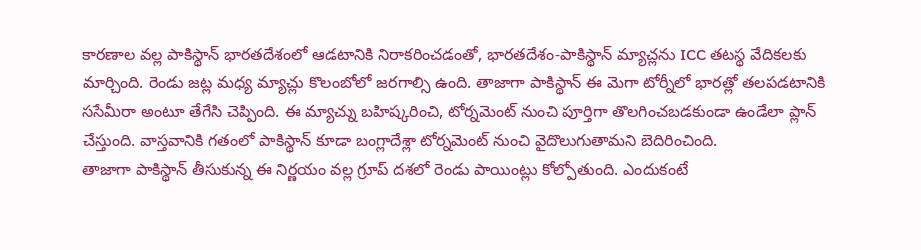కారణాల వల్ల పాకిస్థాన్ భారతదేశంలో ఆడటానికి నిరాకరించడంతో, భారతదేశం-పాకిస్థాన్ మ్యాచ్లను ICC తటస్థ వేదికలకు మార్చింది. రెండు జట్ల మధ్య మ్యాచ్లు కొలంబోలో జరగాల్సి ఉంది. తాజాగా పాకిస్థాన్ ఈ మెగా టోర్నీలో భారత్లో తలపడటానికి ససేమీరా అంటూ తేగేసి చెప్పింది. ఈ మ్యాచ్ను బహిష్కరించి, టోర్నమెంట్ నుంచి పూర్తిగా తొలగించబడకుండా ఉండేలా ప్లాన్ చేస్తుంది. వాస్తవానికి గతంలో పాకిస్థాన్ కూడా బంగ్లాదేశ్లా టోర్నమెంట్ నుంచి వైదొలుగుతామని బెదిరించింది.
తాజాగా పాకిస్థాన్ తీసుకున్న ఈ నిర్ణయం వల్ల గ్రూప్ దశలో రెండు పాయింట్లు కోల్పోతుంది. ఎందుకంటే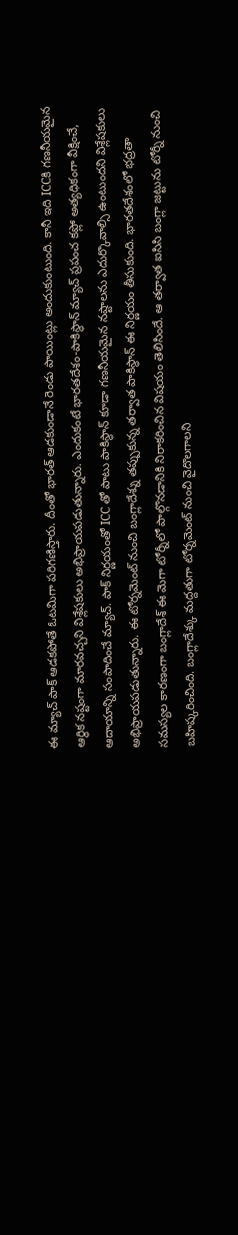ఈ మ్యాచ్ పాక్ ఆడకపోతే ఓటమిగా పరిగణిస్తారు. దీంతో భారత్ ఆడకుండానే రెండు పాయింట్లు అందుకుంటుంది. కానీ ఇది ICCకి గణనీయమైన ఆర్థిక నష్టంగా మారవచ్చని విశ్లేషకులు అభిప్రాయపడుతున్నారు. ఎందుకంటే భారతదేశం-పాకిస్థాన్ మ్యాచ్ ప్రపంచ కప్లో అత్యధికంగా వీక్షించే, ఆదాయాన్ని సంపాదించే మ్యాచ్. పాక్ నిర్ణయంతో ICC తో పాటు పాకిస్థాన్ కూడా గణనీయమైన నష్టాలను ఎదుర్కొవాల్సి ఉంటుందని విశ్లేషకులు అభిప్రాయపడుతున్నారు. ఈ టోర్నమెంట్ నుంచి బంగ్లాదేశ్ను తప్పుకున్న తర్వాత పాకిస్థాన్ ఈ నిర్ణయం తీసుకుంది. భారతదేశంలో భద్రతా సమస్యల కారణంగా బంగ్లాదేశ్ ఈ మెగా టోర్నీలో పాల్గొనడానికి నిరాకరించిన విషయం తెలిసిందే. ఆ తర్వాత ఐసిసి బంగ్లా జట్టును టోర్నీ నుంచి బహిష్కరించింది. బంగ్లాదేశ్కు మద్దతుగా టోర్నమెంట్ నుంచి వైదొలగాలని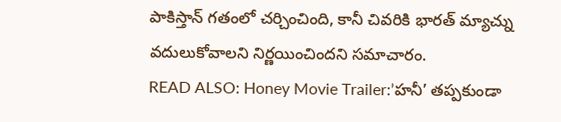పాకిస్తాన్ గతంలో చర్చించింది, కానీ చివరికి భారత్ మ్యాచ్ను వదులుకోవాలని నిర్ణయించిందని సమాచారం.
READ ALSO: Honey Movie Trailer:’హనీ’ తప్పకుండా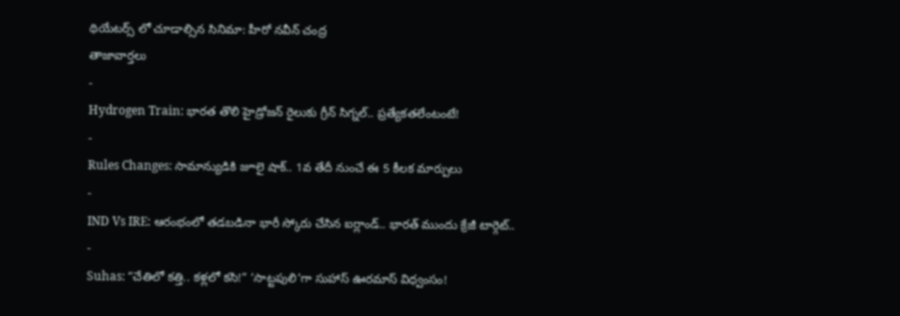థియేటర్స్ లో చూడాల్సిన సినిమా: హీరో నవీన్ చంద్ర
తాజావార్తలు
-
Hydrogen Train: భారత తొలి హైడ్రోజన్ రైలుకు గ్రీన్ సిగ్నల్.. ప్రత్యేకతలేంటంటే!
-
Rules Changes: సామాన్యుడికి జూలై షాక్.. 1వ తేదీ నుంచే ఈ 5 కీలక మార్పులు
-
IND Vs IRE: ఆరంభంలో తడబడినా భారీ స్కోరు చేసిన ఐర్లాండ్.. భారత్ ముందు క్రేజీ టార్గెట్..
-
Suhas: “చేతిలో కత్తి.. కళ్లలో కసి!” ‘సాట్టపులి’గా సుహాస్ ఊరమాస్ విధ్వంసం!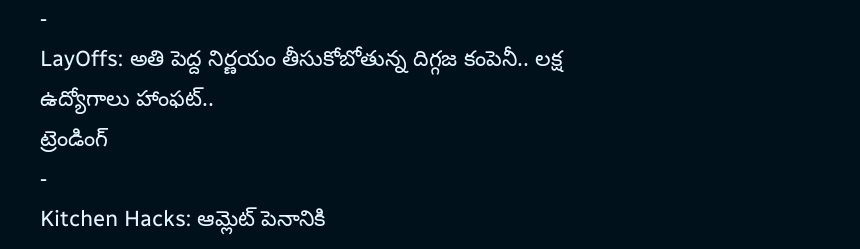-
LayOffs: అతి పెద్ద నిర్ణయం తీసుకోబోతున్న దిగ్గజ కంపెనీ.. లక్ష ఉద్యోగాలు హాంఫట్..
ట్రెండింగ్
-
Kitchen Hacks: ఆమ్లెట్ పెనానికి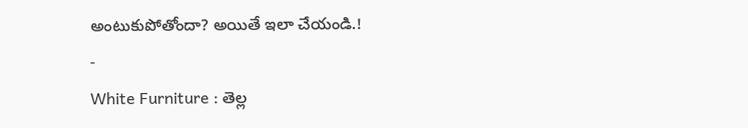అంటుకుపోతోందా? అయితే ఇలా చేయండి.!
-
White Furniture : తెల్ల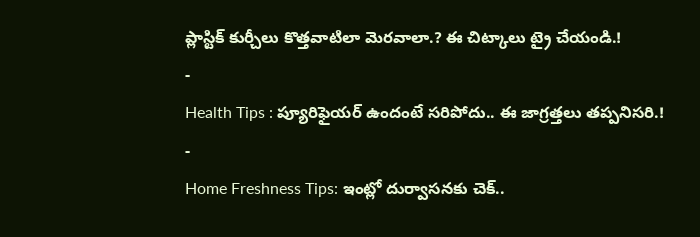ప్లాస్టిక్ కుర్చీలు కొత్తవాటిలా మెరవాలా.? ఈ చిట్కాలు ట్రై చేయండి.!
-
Health Tips : ప్యూరిఫైయర్ ఉందంటే సరిపోదు.. ఈ జాగ్రత్తలు తప్పనిసరి.!
-
Home Freshness Tips: ఇంట్లో దుర్వాసనకు చెక్..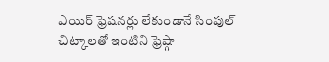ఎయిర్ ఫ్రెషనర్లు లేకుండానే సింపుల్ చిట్కాలతో ఇంటిని ఫ్రెష్గా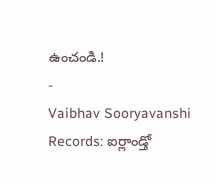ఉంచండి.!
-
Vaibhav Sooryavanshi Records: ఐర్లాండ్తో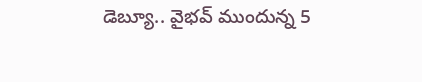డెబ్యూ.. వైభవ్ ముందున్న 5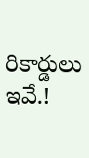రికార్డులు ఇవే.!